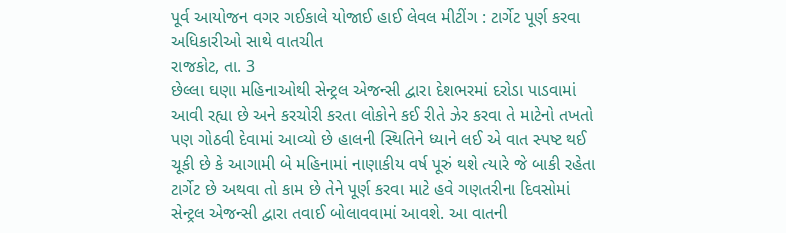પૂર્વ આયોજન વગર ગઈકાલે યોજાઈ હાઈ લેવલ મીટીંગ : ટાર્ગેટ પૂર્ણ કરવા અધિકારીઓ સાથે વાતચીત
રાજકોટ, તા. 3
છેલ્લા ઘણા મહિનાઓથી સેન્ટ્રલ એજન્સી દ્વારા દેશભરમાં દરોડા પાડવામાં આવી રહ્યા છે અને કરચોરી કરતા લોકોને કઈ રીતે ઝેર કરવા તે માટેનો તખતો પણ ગોઠવી દેવામાં આવ્યો છે હાલની સ્થિતિને ધ્યાને લઈ એ વાત સ્પષ્ટ થઈ ચૂકી છે કે આગામી બે મહિનામાં નાણાકીય વર્ષ પૂરું થશે ત્યારે જે બાકી રહેતા ટાર્ગેટ છે અથવા તો કામ છે તેને પૂર્ણ કરવા માટે હવે ગણતરીના દિવસોમાં સેન્ટ્રલ એજન્સી દ્વારા તવાઈ બોલાવવામાં આવશે. આ વાતની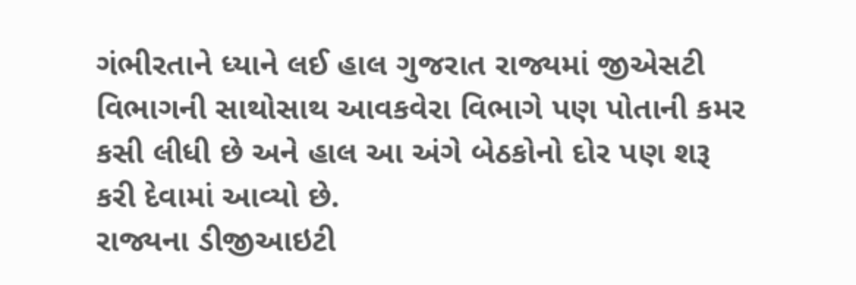ગંભીરતાને ધ્યાને લઈ હાલ ગુજરાત રાજ્યમાં જીએસટી વિભાગની સાથોસાથ આવકવેરા વિભાગે પણ પોતાની કમર કસી લીધી છે અને હાલ આ અંગે બેઠકોનો દોર પણ શરૂ કરી દેવામાં આવ્યો છે.
રાજ્યના ડીજીઆઇટી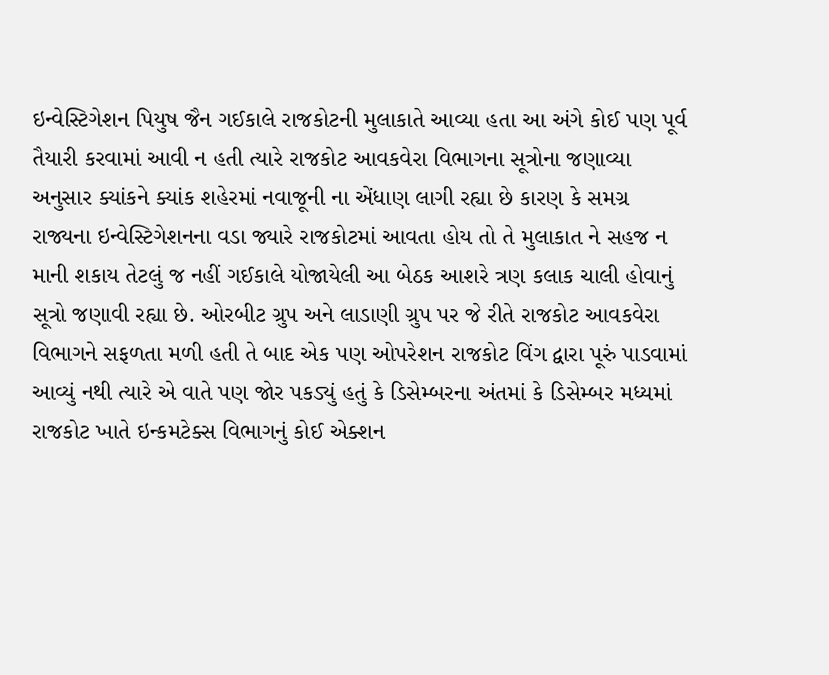ઇન્વેસ્ટિગેશન પિયુષ જૈન ગઈકાલે રાજકોટની મુલાકાતે આવ્યા હતા આ અંગે કોઈ પણ પૂર્વ તૈયારી કરવામાં આવી ન હતી ત્યારે રાજકોટ આવકવેરા વિભાગના સૂત્રોના જણાવ્યા અનુસાર ક્યાંકને ક્યાંક શહેરમાં નવાજૂની ના એંધાણ લાગી રહ્યા છે કારણ કે સમગ્ર રાજ્યના ઇન્વેસ્ટિગેશનના વડા જ્યારે રાજકોટમાં આવતા હોય તો તે મુલાકાત ને સહજ ન માની શકાય તેટલું જ નહીં ગઈકાલે યોજાયેલી આ બેઠક આશરે ત્રણ કલાક ચાલી હોવાનું સૂત્રો જણાવી રહ્યા છે. ઓરબીટ ગ્રુપ અને લાડાણી ગ્રુપ પર જે રીતે રાજકોટ આવકવેરા વિભાગને સફળતા મળી હતી તે બાદ એક પણ ઓપરેશન રાજકોટ વિંગ દ્વારા પૂરું પાડવામાં આવ્યું નથી ત્યારે એ વાતે પણ જોર પકડ્યું હતું કે ડિસેમ્બરના અંતમાં કે ડિસેમ્બર મધ્યમાં રાજકોટ ખાતે ઇન્કમટેક્સ વિભાગનું કોઈ એક્શન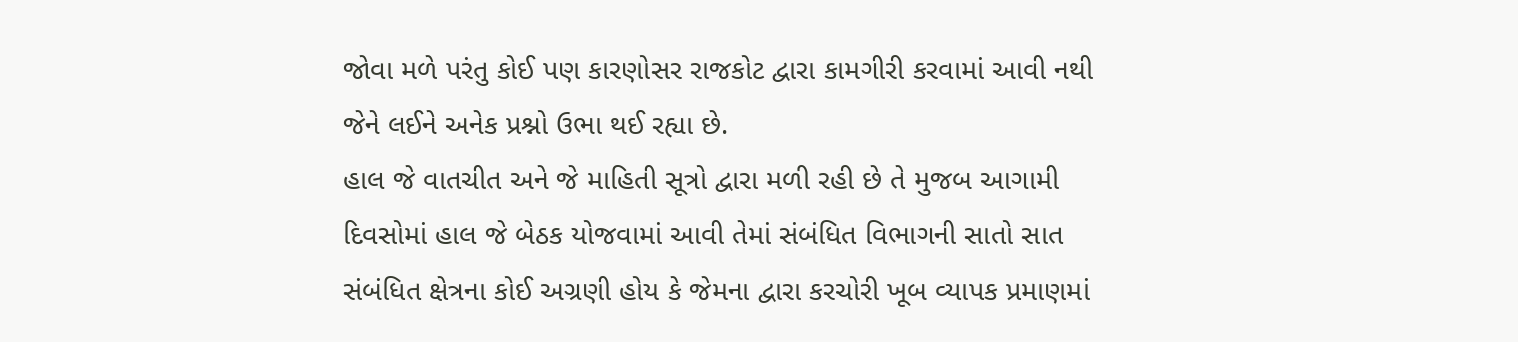જોવા મળે પરંતુ કોઈ પણ કારણોસર રાજકોટ દ્વારા કામગીરી કરવામાં આવી નથી જેને લઈને અનેક પ્રશ્નો ઉભા થઈ રહ્યા છે.
હાલ જે વાતચીત અને જે માહિતી સૂત્રો દ્વારા મળી રહી છે તે મુજબ આગામી દિવસોમાં હાલ જે બેઠક યોજવામાં આવી તેમાં સંબંધિત વિભાગની સાતો સાત સંબંધિત ક્ષેત્રના કોઈ અગ્રણી હોય કે જેમના દ્વારા કરચોરી ખૂબ વ્યાપક પ્રમાણમાં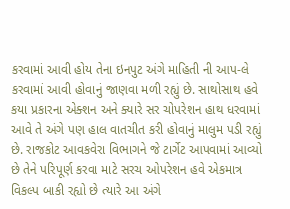કરવામાં આવી હોય તેના ઇનપુટ અંગે માહિતી ની આપ-લે કરવામાં આવી હોવાનું જાણવા મળી રહ્યું છે. સાથોસાથ હવે કયા પ્રકારના એક્શન અને ક્યારે સર ચોપરેશન હાથ ધરવામાં આવે તે અંગે પણ હાલ વાતચીત કરી હોવાનું માલુમ પડી રહ્યું છે. રાજકોટ આવકવેરા વિભાગને જે ટાર્ગેટ આપવામાં આવ્યો છે તેને પરિપૂર્ણ કરવા માટે સરચ ઓપરેશન હવે એકમાત્ર વિકલ્પ બાકી રહ્યો છે ત્યારે આ અંગે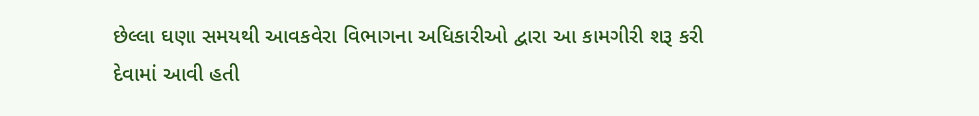છેલ્લા ઘણા સમયથી આવકવેરા વિભાગના અધિકારીઓ દ્વારા આ કામગીરી શરૂ કરી દેવામાં આવી હતી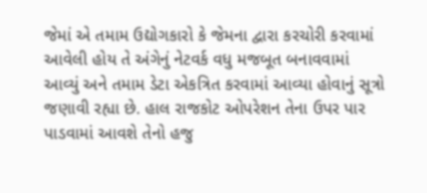જેમાં એ તમામ ઉદ્યોગકારો કે જેમના દ્વારા કરચોરી કરવામાં આવેલી હોય તે અંગેનું નેટવર્ક વધુ મજબૂત બનાવવામાં આવ્યું અને તમામ ડેટા એકત્રિત કરવામાં આવ્યા હોવાનું સૂત્રો જણાવી રહ્યા છે. હાલ રાજકોટ ઓપરેશન તેના ઉપર પાર પાડવામાં આવશે તેનો હજુ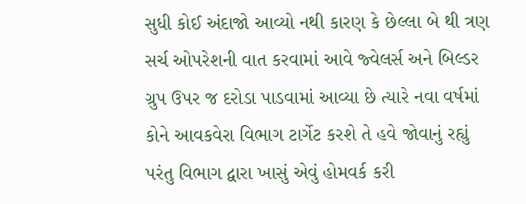સુધી કોઈ અંદાજો આવ્યો નથી કારણ કે છેલ્લા બે થી ત્રણ સર્ચ ઓપરેશની વાત કરવામાં આવે જ્વેલર્સ અને બિલ્ડર ગ્રુપ ઉપર જ દરોડા પાડવામાં આવ્યા છે ત્યારે નવા વર્ષમાં કોને આવકવેરા વિભાગ ટાર્ગેટ કરશે તે હવે જોવાનું રહ્યું પરંતુ વિભાગ દ્વારા ખાસું એવું હોમવર્ક કરી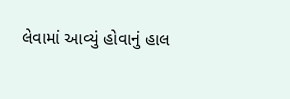લેવામાં આવ્યું હોવાનું હાલ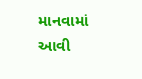માનવામાં આવી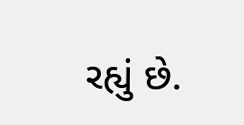રહ્યું છે.